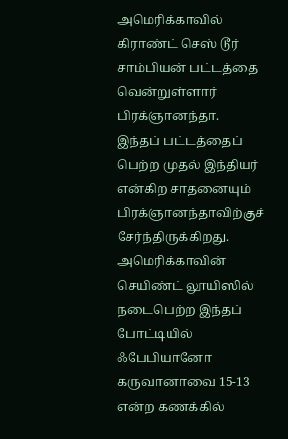அமெரிக்காவில் கிராண்ட் செஸ் டூர் சாம்பியன் பட்டத்தை வென்றுள்ளார் பிரக்ஞானந்தா. இந்தப் பட்டத்தைப் பெற்ற முதல் இந்தியர் என்கிற சாதனையும் பிரக்ஞானந்தாவிற்குச் சேர்ந்திருக்கிறது. அமெரிக்காவின் செயிண்ட் லூயிஸில் நடைபெற்ற இந்தப் போட்டியில் ஃபேபியானோ கருவானாவை 15-13 என்ற கணக்கில்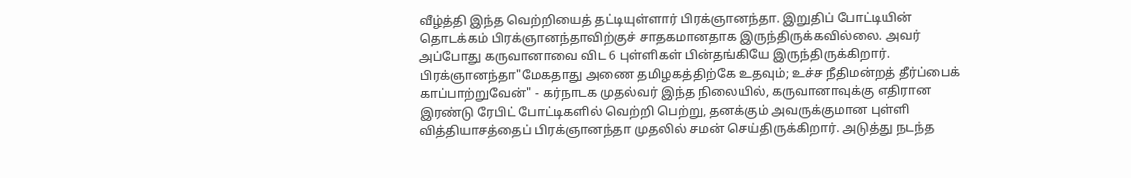வீழ்த்தி இந்த வெற்றியைத் தட்டியுள்ளார் பிரக்ஞானந்தா. இறுதிப் போட்டியின் தொடக்கம் பிரக்ஞானந்தாவிற்குச் சாதகமானதாக இருந்திருக்கவில்லை. அவர் அப்போது கருவானாவை விட 6 புள்ளிகள் பின்தங்கியே இருந்திருக்கிறார். பிரக்ஞானந்தா"மேகதாது அணை தமிழகத்திற்கே உதவும்; உச்ச நீதிமன்றத் தீர்ப்பைக் காப்பாற்றுவேன்" - கர்நாடக முதல்வர் இந்த நிலையில், கருவானாவுக்கு எதிரான இரண்டு ரேபிட் போட்டிகளில் வெற்றி பெற்று, தனக்கும் அவருக்குமான புள்ளி வித்தியாசத்தைப் பிரக்ஞானந்தா முதலில் சமன் செய்திருக்கிறார். அடுத்து நடந்த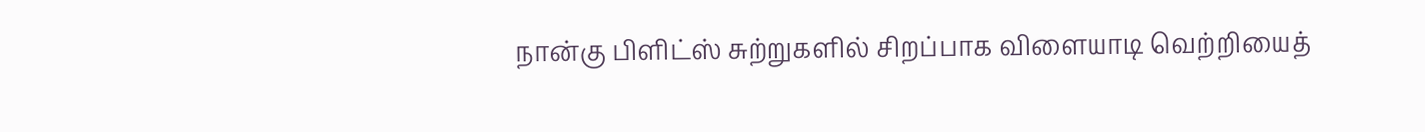நான்கு பிளிட்ஸ் சுற்றுகளில் சிறப்பாக விளையாடி வெற்றியைத்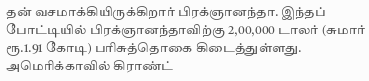தன் வசமாக்கியிருக்கிறார் பிரக்ஞானந்தா. இந்தப் போட்டியில் பிரக்ஞானந்தாவிற்கு 2,00,000 டாலர் (சுமார் ரூ.1.91 கோடி) பரிசுத்தொகை கிடைத்துள்ளது. அமெரிக்காவில் கிராண்ட்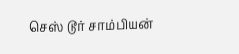செஸ் டூர் சாம்பியன்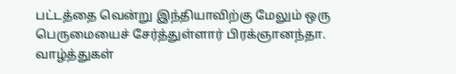பட்டத்தை வென்று இந்தியாவிற்கு மேலும் ஒரு பெருமையைச் சேர்த்துள்ளார் பிரக்ஞானந்தா. வாழ்த்துகள்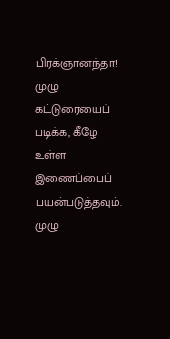பிரக்ஞானந்தா! முழு கட்டுரையைப் படிக்க, கீழே உள்ள இணைப்பைப் பயன்படுத்தவும்.
முழு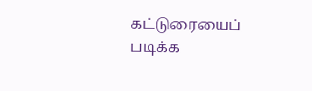கட்டுரையைப் படிக்க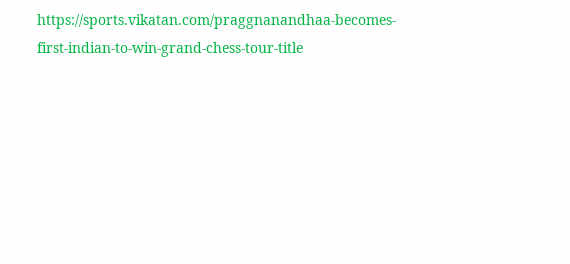https://sports.vikatan.com/praggnanandhaa-becomes-first-indian-to-win-grand-chess-tour-title